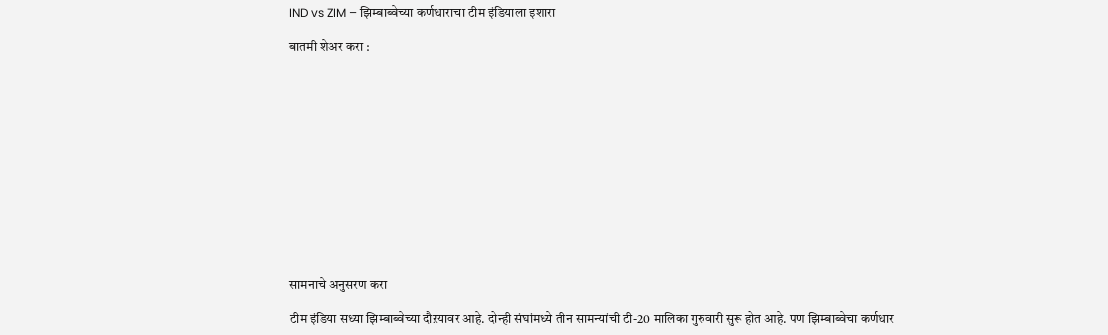IND vs ZIM – झिम्बाब्वेच्या कर्णधाराचा टीम इंडियाला इशारा

बातमी शेअर करा :













सामनाचे अनुसरण करा

टीम इंडिया सध्या झिम्बाब्वेच्या दौऱयावर आहे. दोन्ही संघांमध्ये तीन सामन्यांची टी-20 मालिका गुरुवारी सुरू होत आहे. पण झिम्बाब्वेचा कर्णधार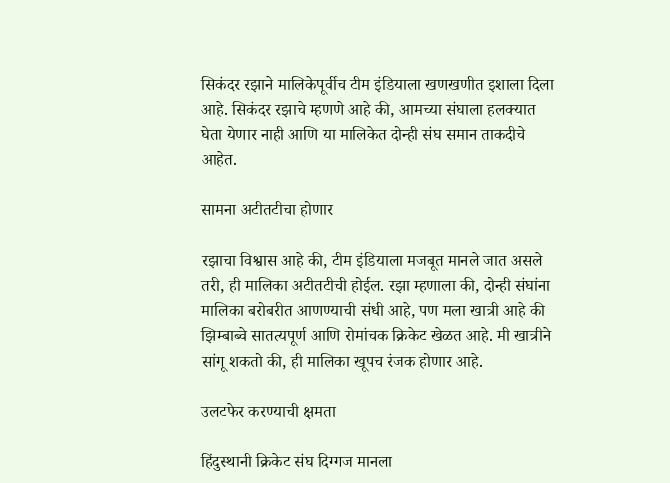सिकंदर रझाने मालिकेपूर्वीच टीम इंडियाला खणखणीत इशाला दिला आहे. सिकंदर रझाचे म्हणणे आहे की, आमच्या संघाला हलक्यात घेता येणार नाही आणि या मालिकेत दोन्ही संघ समान ताकदीचे आहेत.

सामना अटीतटीचा होणार

रझाचा विश्वास आहे की, टीम इंडियाला मजबूत मानले जात असले तरी, ही मालिका अटीतटीची होईल. रझा म्हणाला की, दोन्ही संघांना मालिका बरोबरीत आणण्याची संधी आहे, पण मला खात्री आहे की झिम्बाब्वे सातत्यपूर्ण आणि रोमांचक क्रिकेट खेळत आहे. मी खात्रीने सांगू शकतो की, ही मालिका खूपच रंजक होणार आहे.

उलटफेर करण्याची क्षमता

हिंदुस्थानी क्रिकेट संघ दिग्गज मानला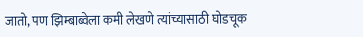जातो, पण झिम्बाब्वेला कमी लेखणे त्यांच्यासाठी घोडचूक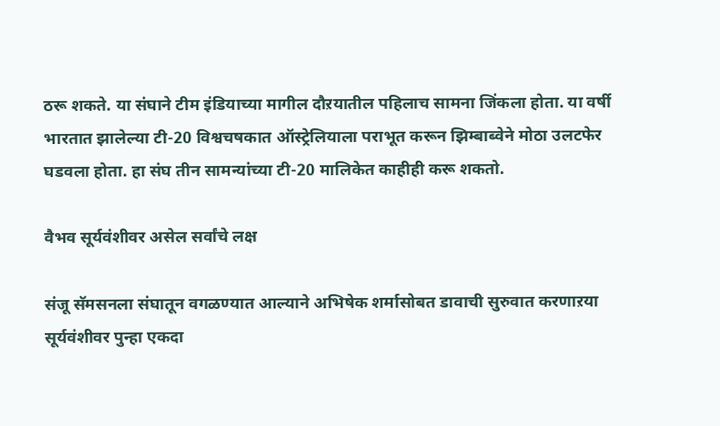ठरू शकते. या संघाने टीम इंडियाच्या मागील दौऱयातील पहिलाच सामना जिंकला होता. या वर्षी भारतात झालेल्या टी-20 विश्वचषकात ऑस्ट्रेलियाला पराभूत करून झिम्बाब्वेने मोठा उलटफेर घडवला होता. हा संघ तीन सामन्यांच्या टी-20 मालिकेत काहीही करू शकतो.

वैभव सूर्यवंशीवर असेल सर्वांचे लक्ष

संजू सॅमसनला संघातून वगळण्यात आल्याने अभिषेक शर्मासोबत डावाची सुरुवात करणाऱया सूर्यवंशीवर पुन्हा एकदा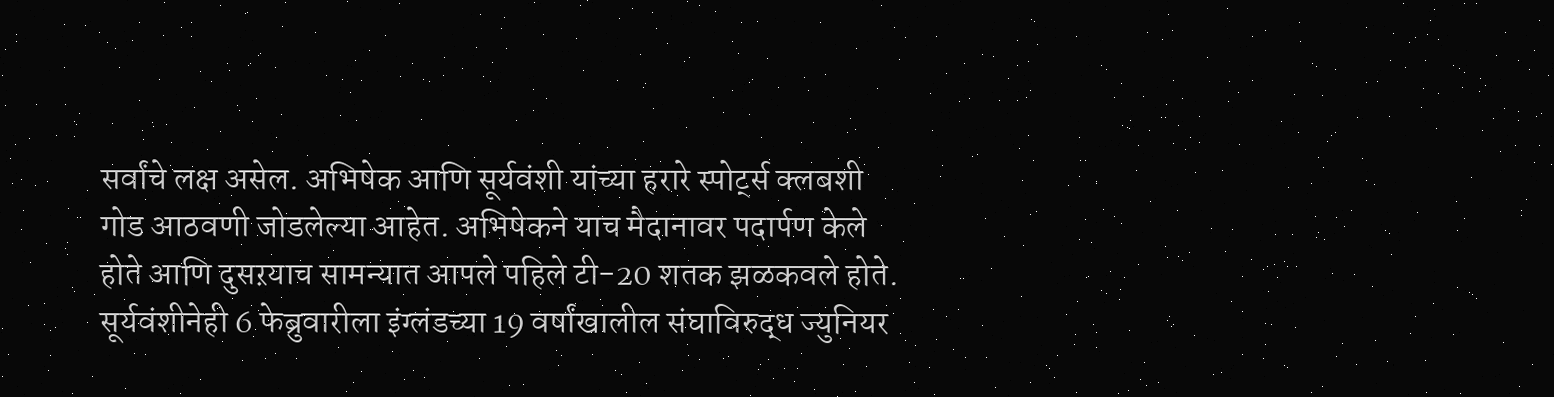सर्वांचे लक्ष असेल. अभिषेक आणि सूर्यवंशी यांच्या हरारे स्पोर्ट्स क्लबशी गोड आठवणी जोडलेल्या आहेत. अभिषेकने याच मैदानावर पदार्पण केले होते आणि दुसऱयाच सामन्यात आपले पहिले टी-20 शतक झळकवले होते. सूर्यवंशीनेही 6 फेब्रुवारीला इंग्लंडच्या 19 वर्षांखालील संघाविरुद्ध ज्युनियर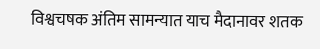विश्वचषक अंतिम सामन्यात याच मैदानावर शतक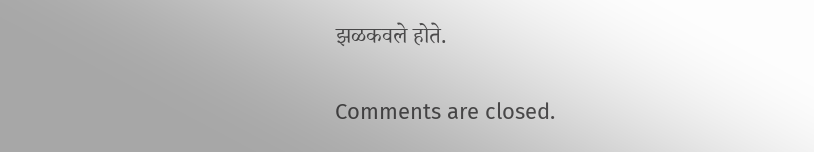झळकवले होते.

Comments are closed.